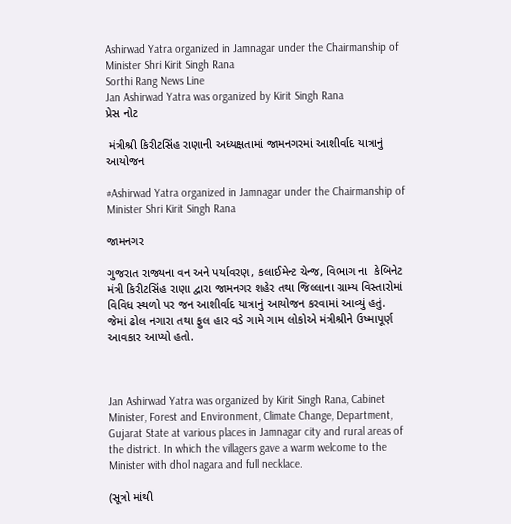Ashirwad Yatra organized in Jamnagar under the Chairmanship of Minister Shri Kirit Singh Rana
Sorthi Rang News Line
Jan Ashirwad Yatra was organized by Kirit Singh Rana
પ્રેસ નોટ

 મંત્રીશ્રી કિરીટસિંહ રાણાની અધ્યક્ષતામાં જામનગરમાં આશીર્વાદ યાત્રાનું આયોજન

#Ashirwad Yatra organized in Jamnagar under the Chairmanship of Minister Shri Kirit Singh Rana

જામનગર

ગુજરાત રાજ્યના વન અને પર્યાવરણ, કલાઈમેન્ટ ચેન્જ, વિભાગ ના  કેબિનેટ મંત્રી કિરીટસિંહ રાણા દ્વારા જામનગર શહેર તથા જિલ્લાના ગ્રામ્ય વિસ્તારોમાં વિવિધ સ્થળો પર જન આશીર્વાદ યાત્રાનું આયોજન કરવામાં આવ્યું હતું. જેમાં ઢોલ નગારા તથા ફુલ હાર વડે ગામે ગામ લોકોએ મંત્રીશ્રીને ઉષ્માપૂર્ણ આવકાર આપ્યો હતો.



Jan Ashirwad Yatra was organized by Kirit Singh Rana, Cabinet Minister, Forest and Environment, Climate Change, Department, Gujarat State at various places in Jamnagar city and rural areas of the district. In which the villagers gave a warm welcome to the Minister with dhol nagara and full necklace.

(સૂત્રો માંથી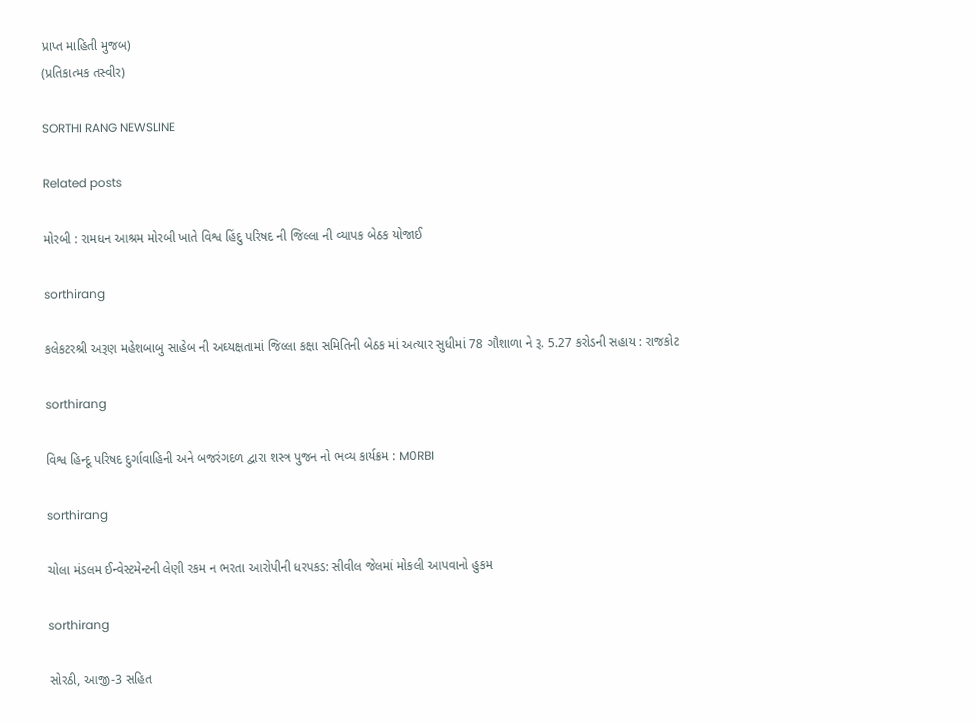પ્રાપ્ત માહિતી મુજબ)
(પ્રતિકાત્મક તસ્વીર)

SORTHI RANG NEWSLINE

Related posts

મોરબી : રામધન આશ્રમ મોરબી ખાતે વિશ્વ હિંદુ પરિષદ ની જિલ્લા ની વ્યાપક બેઠક યોજાઈ

sorthirang

કલેકટરશ્રી અરૂણ મહેશબાબુ સાહેબ ની અઘ્યક્ષતામાં જિલ્લા કક્ષા સમિતિની બેઠક માં અત્યાર સુધીમાં 78 ગૌશાળા ને રૂ. 5.27 કરોડની સહાય : રાજકોટ

sorthirang

વિશ્વ હિન્દૂ પરિષદ દુર્ગાવાહિની અને બજરંગદળ દ્વારા શસ્ત્ર પુજન નો ભવ્ય કાર્યક્રમ : M0RBI

sorthirang

ચોલા મંડલમ ઈન્વેસ્ટમેન્ટની લેણી રકમ ન ભરતા આરોપીની ધરપકડ: સીવીલ જેલમાં મોકલી આપવાનો હુકમ

sorthirang

સોરઠી, આજી-3 સહિત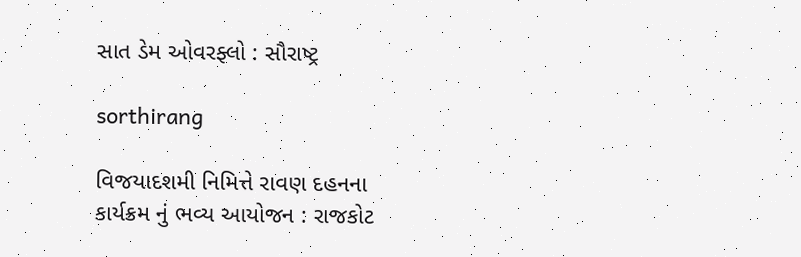સાત ડેમ ઓવરફ્લો : સૌરાષ્ટ્ર

sorthirang

વિજયાદશમી નિમિત્તે રાવણ દહનના કાર્યક્રમ નું ભવ્ય આયોજન : રાજકોટ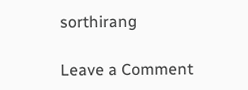sorthirang

Leave a Comment